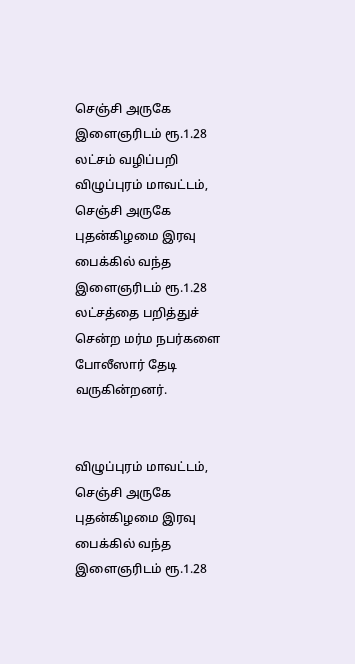செஞ்சி அருகே இளைஞரிடம் ரூ.1.28 லட்சம் வழிப்பறி
விழுப்புரம் மாவட்டம், செஞ்சி அருகே புதன்கிழமை இரவு பைக்கில் வந்த இளைஞரிடம் ரூ.1.28 லட்சத்தை பறித்துச் சென்ற மர்ம நபர்களை போலீஸார் தேடி வருகின்றனர்.


விழுப்புரம் மாவட்டம், செஞ்சி அருகே புதன்கிழமை இரவு பைக்கில் வந்த இளைஞரிடம் ரூ.1.28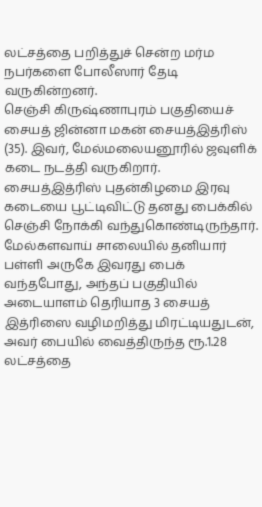லட்சத்தை பறித்துச் சென்ற மர்ம நபர்களை போலீஸார் தேடி வருகின்றனர்.
செஞ்சி கிருஷ்ணாபுரம் பகுதியைச் சையத் ஜின்னா மகன் சையத்இத்ரிஸ் (35). இவர், மேல்மலையனூரில் ஜவுளிக் கடை நடத்தி வருகிறார். சையத்இத்ரிஸ் புதன்கிழமை இரவு கடையை பூட்டிவிட்டு தனது பைக்கில் செஞ்சி நோக்கி வந்துகொண்டிருந்தார்.
மேல்களவாய் சாலையில் தனியார் பள்ளி அருகே இவரது பைக் வந்தபோது, அந்தப் பகுதியில் அடையாளம் தெரியாத 3 சையத் இத்ரிஸை வழிமறித்து மிரட்டியதுடன், அவர் பையில் வைத்திருந்த ரூ.1.28 லட்சத்தை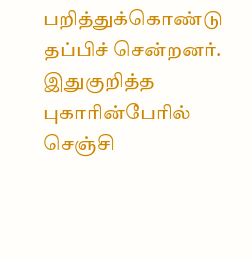பறித்துக்கொண்டு தப்பிச் சென்றனர். இதுகுறித்த புகாரின்பேரில் செஞ்சி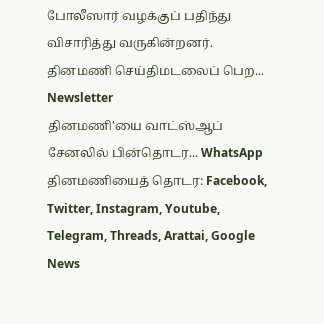போலீஸார் வழக்குப் பதிந்து விசாரித்து வருகின்றனர்.
தினமணி செய்திமடலைப் பெற... Newsletter
தினமணி'யை வாட்ஸ்ஆப் சேனலில் பின்தொடர... WhatsApp
தினமணியைத் தொடர: Facebook, Twitter, Instagram, Youtube, Telegram, Threads, Arattai, Google News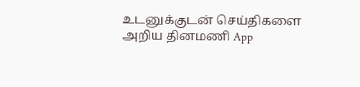உடனுக்குடன் செய்திகளை அறிய தினமணி App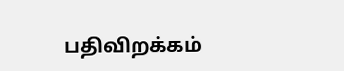பதிவிறக்கம்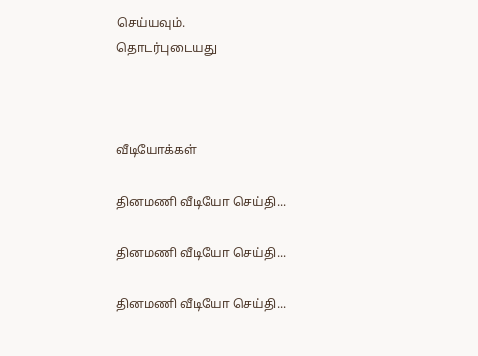செய்யவும்.
தொடர்புடையது



வீடியோக்கள்

தினமணி வீடியோ செய்தி...

தினமணி வீடியோ செய்தி...

தினமணி வீடியோ செய்தி...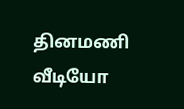தினமணி வீடியோ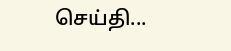செய்தி...